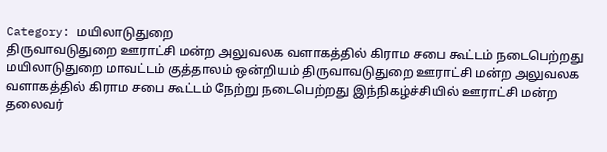Category: மயிலாடுதுறை
திருவாவடுதுறை ஊராட்சி மன்ற அலுவலக வளாகத்தில் கிராம சபை கூட்டம் நடைபெற்றது
மயிலாடுதுறை மாவட்டம் குத்தாலம் ஒன்றியம் திருவாவடுதுறை ஊராட்சி மன்ற அலுவலக வளாகத்தில் கிராம சபை கூட்டம் நேற்று நடைபெற்றது இந்நிகழ்ச்சியில் ஊராட்சி மன்ற தலைவர்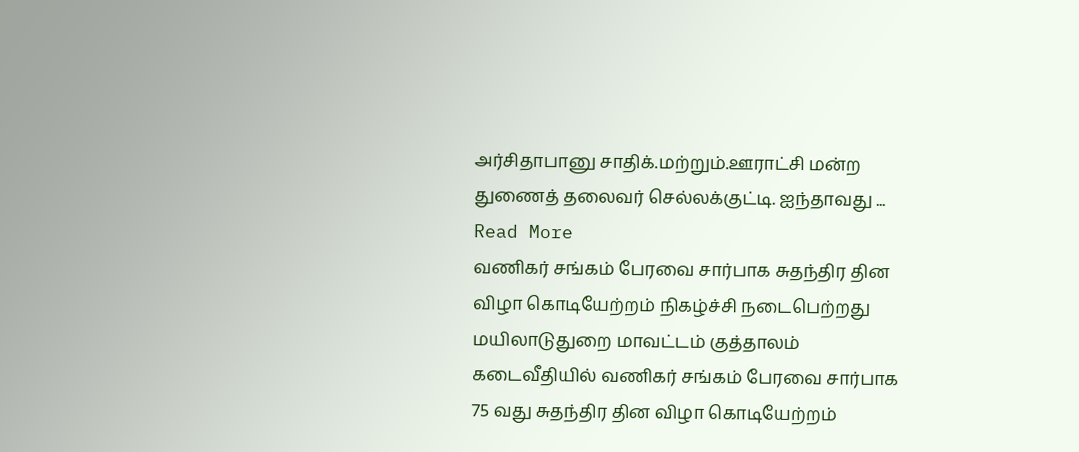அர்சிதாபானு சாதிக்.மற்றும்.ஊராட்சி மன்ற துணைத் தலைவர் செல்லக்குட்டி. ஐந்தாவது ... Read More
வணிகர் சங்கம் பேரவை சார்பாக சுதந்திர தின விழா கொடியேற்றம் நிகழ்ச்சி நடைபெற்றது
மயிலாடுதுறை மாவட்டம் குத்தாலம் கடைவீதியில் வணிகர் சங்கம் பேரவை சார்பாக 75 வது சுதந்திர தின விழா கொடியேற்றம்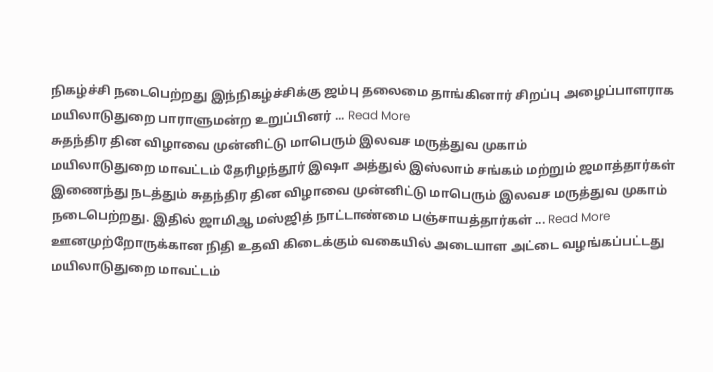நிகழ்ச்சி நடைபெற்றது இந்நிகழ்ச்சிக்கு ஜம்பு தலைமை தாங்கினார் சிறப்பு அழைப்பாளராக மயிலாடுதுறை பாராளுமன்ற உறுப்பினர் ... Read More
சுதந்திர தின விழாவை முன்னிட்டு மாபெரும் இலவச மருத்துவ முகாம்
மயிலாடுதுறை மாவட்டம் தேரிழந்தூர் இஷா அத்துல் இஸ்லாம் சங்கம் மற்றும் ஜமாத்தார்கள் இணைந்து நடத்தும் சுதந்திர தின விழாவை முன்னிட்டு மாபெரும் இலவச மருத்துவ முகாம் நடைபெற்றது. இதில் ஜாமிஆ மஸ்ஜித் நாட்டாண்மை பஞ்சாயத்தார்கள் ... Read More
ஊனமுற்றோருக்கான நிதி உதவி கிடைக்கும் வகையில் அடையாள அட்டை வழங்கப்பட்டது
மயிலாடுதுறை மாவட்டம்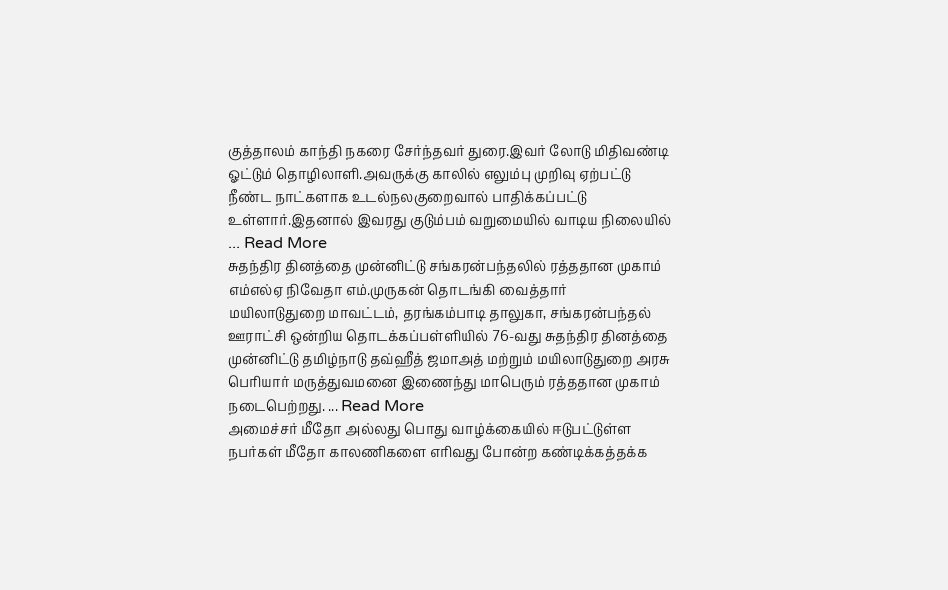குத்தாலம் காந்தி நகரை சேர்ந்தவர் துரை.இவர் லோடு மிதிவண்டி ஓட்டும் தொழிலாளி.அவருக்கு காலில் எலும்பு முறிவு ஏற்பட்டு நீண்ட நாட்களாக உடல்நலகுறைவால் பாதிக்கப்பட்டு உள்ளார்.இதனால் இவரது குடும்பம் வறுமையில் வாடிய நிலையில் ... Read More
சுதந்திர தினத்தை முன்னிட்டு சங்கரன்பந்தலில் ரத்ததான முகாம் எம்எல்ஏ நிவேதா எம்.முருகன் தொடங்கி வைத்தார்
மயிலாடுதுறை மாவட்டம், தரங்கம்பாடி தாலுகா, சங்கரன்பந்தல் ஊராட்சி ஒன்றிய தொடக்கப்பள்ளியில் 76-வது சுதந்திர தினத்தை முன்னிட்டு தமிழ்நாடு தவ்ஹீத் ஜமாஅத் மற்றும் மயிலாடுதுறை அரசு பெரியார் மருத்துவமனை இணைந்து மாபெரும் ரத்ததான முகாம் நடைபெற்றது. ... Read More
அமைச்சர் மீதோ அல்லது பொது வாழ்க்கையில் ஈடுபட்டுள்ள நபர்கள் மீதோ காலணிகளை எரிவது போன்ற கண்டிக்கத்தக்க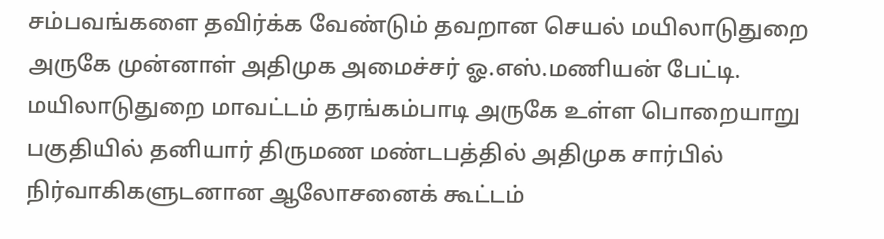சம்பவங்களை தவிர்க்க வேண்டும் தவறான செயல் மயிலாடுதுறை அருகே முன்னாள் அதிமுக அமைச்சர் ஓ.எஸ்.மணியன் பேட்டி.
மயிலாடுதுறை மாவட்டம் தரங்கம்பாடி அருகே உள்ள பொறையாறு பகுதியில் தனியார் திருமண மண்டபத்தில் அதிமுக சார்பில் நிர்வாகிகளுடனான ஆலோசனைக் கூட்டம்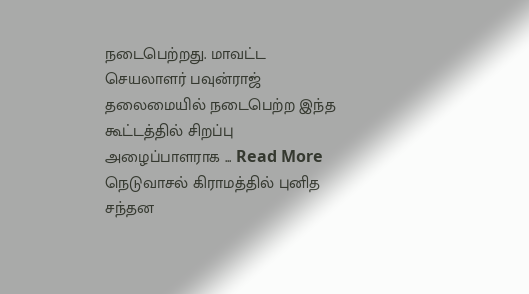நடைபெற்றது. மாவட்ட செயலாளர் பவுன்ராஜ் தலைமையில் நடைபெற்ற இந்த கூட்டத்தில் சிறப்பு அழைப்பாளராக ... Read More
நெடுவாசல் கிராமத்தில் புனித சந்தன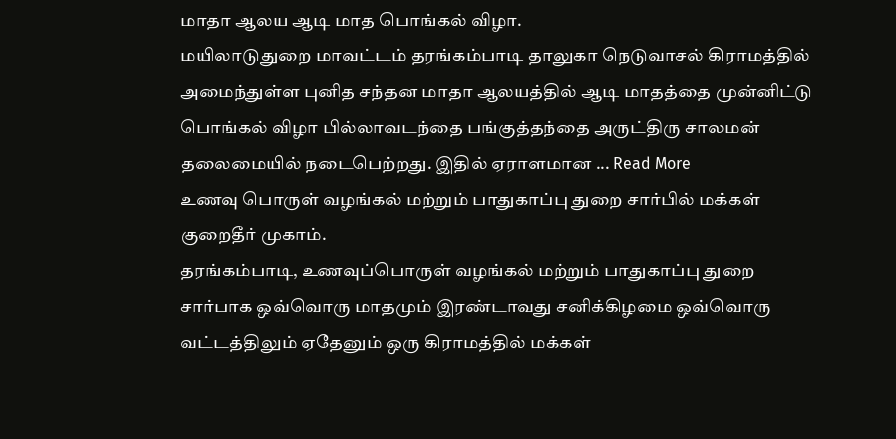மாதா ஆலய ஆடி மாத பொங்கல் விழா.
மயிலாடுதுறை மாவட்டம் தரங்கம்பாடி தாலுகா நெடுவாசல் கிராமத்தில் அமைந்துள்ள புனித சந்தன மாதா ஆலயத்தில் ஆடி மாதத்தை முன்னிட்டு பொங்கல் விழா பில்லாவடந்தை பங்குத்தந்தை அருட்திரு சாலமன் தலைமையில் நடைபெற்றது. இதில் ஏராளமான ... Read More
உணவு பொருள் வழங்கல் மற்றும் பாதுகாப்பு துறை சார்பில் மக்கள் குறைதீர் முகாம்.
தரங்கம்பாடி, உணவுப்பொருள் வழங்கல் மற்றும் பாதுகாப்பு துறை சார்பாக ஒவ்வொரு மாதமும் இரண்டாவது சனிக்கிழமை ஒவ்வொரு வட்டத்திலும் ஏதேனும் ஒரு கிராமத்தில் மக்கள்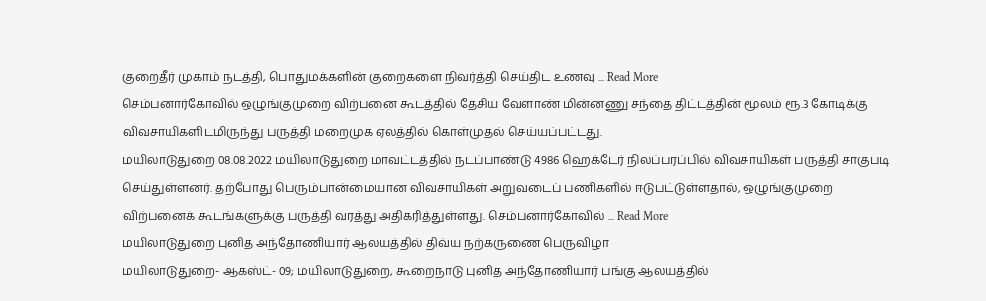குறைதீர் முகாம் நடத்தி, பொதுமக்களின் குறைகளை நிவர்த்தி செய்திட உணவு ... Read More
செம்பனார்கோவில் ஒழுங்குமுறை விற்பனை கூடத்தில் தேசிய வேளாண் மின்னணு சந்தை திட்டத்தின் மூலம் ரூ.3 கோடிக்கு விவசாயிகளிடமிருந்து பருத்தி மறைமுக ஏலத்தில் கொள்முதல் செய்யப்பட்டது.
மயிலாடுதுறை 08.08.2022 மயிலாடுதுறை மாவட்டத்தில் நடப்பாண்டு 4986 ஹெக்டேர் நிலப்பரப்பில் விவசாயிகள் பருத்தி சாகுபடி செய்துள்ளனர். தற்போது பெரும்பான்மையான விவசாயிகள் அறுவடைப் பணிகளில் ஈடுபட்டுள்ளதால், ஒழுங்குமுறை விற்பனைக் கூடங்களுக்கு பருத்தி வரத்து அதிகரித்துள்ளது. செம்பனார்கோவில் ... Read More
மயிலாடுதுறை புனித அந்தோணியார் ஆலயத்தில் திவ்ய நற்கருணை பெருவிழா
மயிலாடுதுறை- ஆகஸ்ட்- 09; மயிலாடுதுறை, கூறைநாடு புனித அந்தோணியார் பங்கு ஆலயத்தில்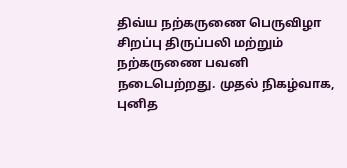திவ்ய நற்கருணை பெருவிழா சிறப்பு திருப்பலி மற்றும் நற்கருணை பவனி நடைபெற்றது. முதல் நிகழ்வாக, புனித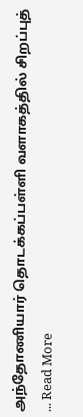அந்தோணியார் தொடக்கப்பள்ளி வளாகத்தில் சிறப்புத் ... Read More